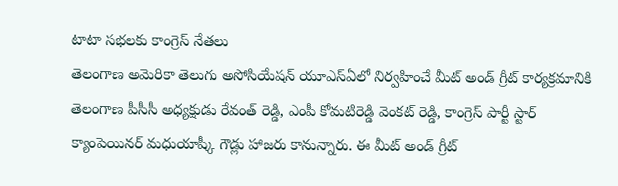టాటా సభలకు కాంగ్రెస్ నేతలు
తెలంగాణ అమెరికా తెలుగు అసోసియేషన్ యూఎస్ఏలో నిర్వహించే మీట్ అండ్ గ్రీట్ కార్యక్రమానికి తెలంగాణ పీసీసీ అధ్యక్షుడు రేవంత్ రెడ్డి, ఎంపీ కోమటిరెడ్డి వెంకట్ రెడ్డి, కాంగ్రెస్ పార్టీ స్టార్ క్యాంపెయినర్ మధుయాష్కీ గౌడ్లు హాజరు కానున్నారు. ఈ మీట్ అండ్ గ్రీట్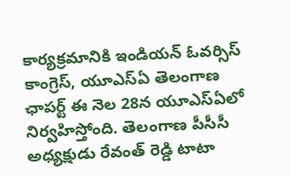కార్యక్రమానికి ఇండియన్ ఓవర్సిస్ కాంగ్రెస్, యూఎస్ఏ తెలంగాణ ఛాపర్ట్ ఈ నెల 28న యూఎస్ఏలో నిర్వహిస్తోంది. తెలంగాణ పీసీసీ అధ్యక్షుడు రేవంత్ రెడ్డి టాటా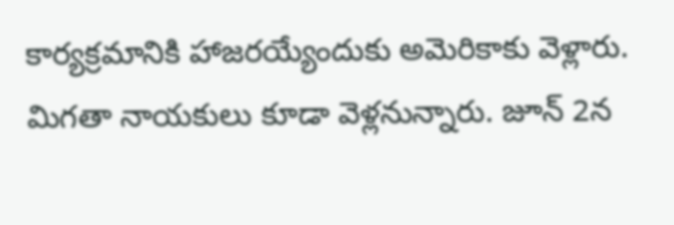కార్యక్రమానికి హాజరయ్యేందుకు అమెరికాకు వెళ్లారు. మిగతా నాయకులు కూడా వెళ్లనున్నారు. జూన్ 2న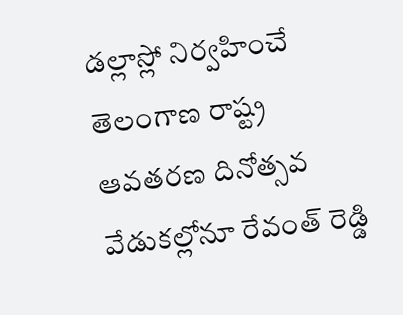డల్లాస్లో నిర్వహించే తెలంగాణ రాష్ట్ర ఆవతరణ దినోత్సవ వేడుకల్లోనూ రేవంత్ రెడ్డి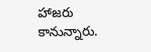హాజరు కానున్నారు.